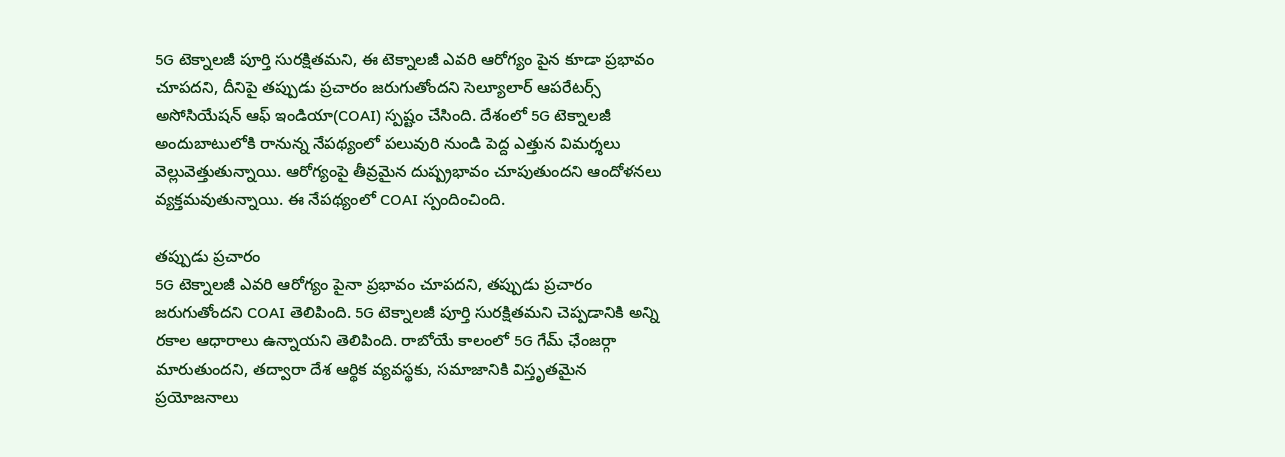5G టెక్నాలజీ పూర్తి సురక్షితమని, ఈ టెక్నాలజీ ఎవరి ఆరోగ్యం పైన కూడా ప్రభావం చూపదని, దీనిపై తప్పుడు ప్రచారం జరుగుతోందని సెల్యూలార్ ఆపరేటర్స్ అసోసియేషన్ ఆఫ్ ఇండియా(COAI) స్పష్టం చేసింది. దేశంలో 5G టెక్నాలజీ అందుబాటులోకి రానున్న నేపథ్యంలో పలువురి నుండి పెద్ద ఎత్తున విమర్శలు వెల్లువెత్తుతున్నాయి. ఆరోగ్యంపై తీవ్రమైన దుష్ప్రభావం చూపుతుందని ఆందోళనలు వ్యక్తమవుతున్నాయి. ఈ నేపథ్యంలో COAI స్పందించింది.

తప్పుడు ప్రచారం
5G టెక్నాలజీ ఎవరి ఆరోగ్యం పైనా ప్రభావం చూపదని, తప్పుడు ప్రచారం జరుగుతోందని COAI తెలిపింది. 5G టెక్నాలజీ పూర్తి సురక్షితమని చెప్పడానికి అన్ని రకాల ఆధారాలు ఉన్నాయని తెలిపింది. రాబోయే కాలంలో 5G గేమ్ ఛేంజర్గా మారుతుందని, తద్వారా దేశ ఆర్థిక వ్యవస్థకు, సమాజానికి విస్తృతమైన ప్రయోజనాలు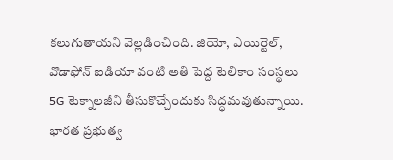కలుగుతాయని వెల్లడించింది. జియో, ఎయిర్టెల్, వొడాఫోన్ ఐడియా వంటి అతి పెద్ద టెలికాం సంస్థలు 5G టెక్నాలజీని తీసుకొచ్చేందుకు సిద్ధమవుతున్నాయి. భారత ప్రభుత్వ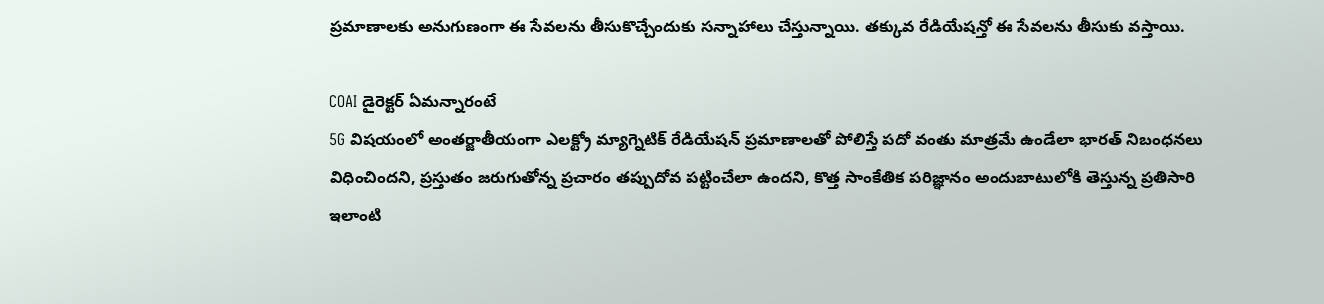ప్రమాణాలకు అనుగుణంగా ఈ సేవలను తీసుకొచ్చేందుకు సన్నాహాలు చేస్తున్నాయి. తక్కువ రేడియేషన్తో ఈ సేవలను తీసుకు వస్తాయి.

COAI డైరెక్టర్ ఏమన్నారంటే
5G విషయంలో అంతర్జాతీయంగా ఎలక్ట్రో మ్యాగ్నెటిక్ రేడియేషన్ ప్రమాణాలతో పోలిస్తే పదో వంతు మాత్రమే ఉండేలా భారత్ నిబంధనలు విధించిందని, ప్రస్తుతం జరుగుతోన్న ప్రచారం తప్పుదోవ పట్టించేలా ఉందని, కొత్త సాంకేతిక పరిజ్ఞానం అందుబాటులోకి తెస్తున్న ప్రతిసారి ఇలాంటి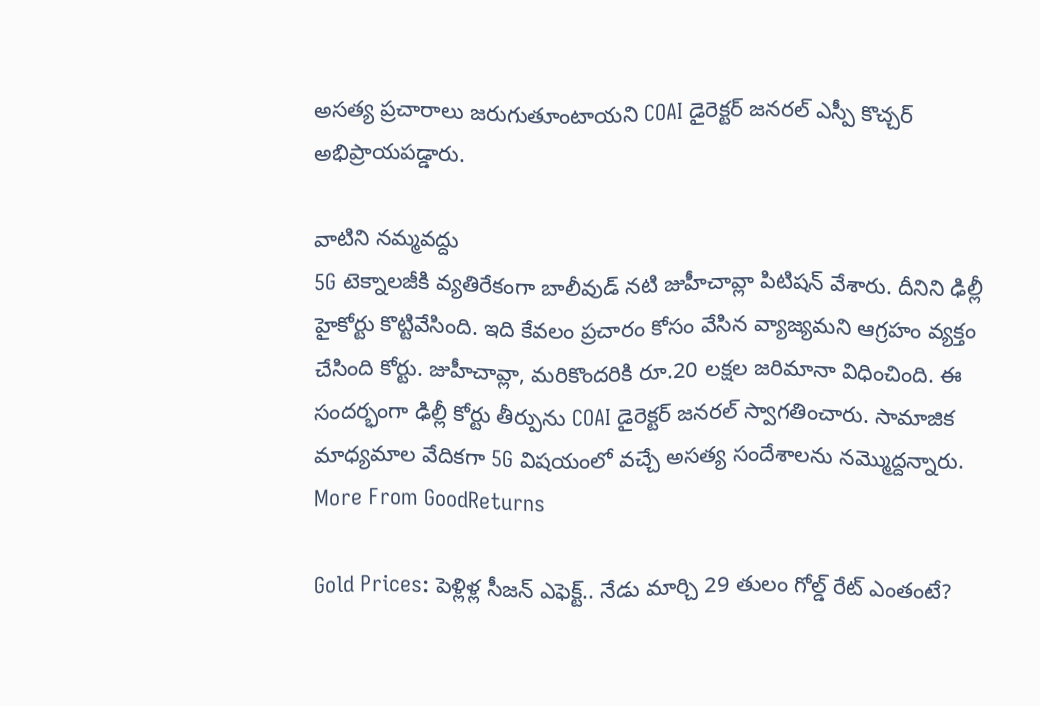అసత్య ప్రచారాలు జరుగుతూంటాయని COAI డైరెక్టర్ జనరల్ ఎస్పీ కొచ్చర్ అభిప్రాయపడ్డారు.

వాటిని నమ్మవద్దు
5G టెక్నాలజీకి వ్యతిరేకంగా బాలీవుడ్ నటి జుహీచావ్లా పిటిషన్ వేశారు. దీనిని ఢిల్లీ హైకోర్టు కొట్టివేసింది. ఇది కేవలం ప్రచారం కోసం వేసిన వ్యాజ్యమని ఆగ్రహం వ్యక్తం చేసింది కోర్టు. జుహీచావ్లా, మరికొందరికి రూ.20 లక్షల జరిమానా విధించింది. ఈ సందర్భంగా ఢిల్లీ కోర్టు తీర్పును COAI డైరెక్టర్ జనరల్ స్వాగతించారు. సామాజిక మాధ్యమాల వేదికగా 5G విషయంలో వచ్చే అసత్య సందేశాలను నమ్మొద్దన్నారు.
More From GoodReturns

Gold Prices: పెళ్లిళ్ల సీజన్ ఎఫెక్ట్.. నేడు మార్చి 29 తులం గోల్డ్ రేట్ ఎంతంటే?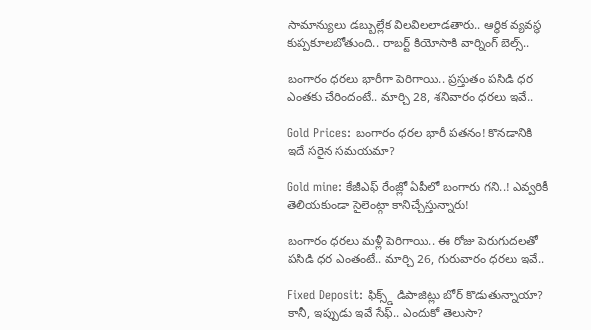సామాన్యులు డబ్బుల్లేక విలవిలలాడతారు.. ఆర్థిక వ్యవస్థ కుప్పకూలబోతుంది.. రాబర్ట్ కియోసాకి వార్నింగ్ బెల్స్..

బంగారం ధరలు భారీగా పెరిగాయి.. ప్రస్తుతం పసిడి ధర ఎంతకు చేరిందంటే.. మార్చి 28, శనివారం ధరలు ఇవే..

Gold Prices: బంగారం ధరల భారీ పతనం! కొనడానికి ఇదే సరైన సమయమా?

Gold mine: కేజీఎఫ్ రేంజ్లో ఏపీలో బంగారు గని..! ఎవ్వరికీ తెలియకుండా సైలెంట్గా కానిచ్చేస్తున్నారు!

బంగారం ధరలు మళ్లీ పెరిగాయి.. ఈ రోజు పెరుగుదలతో పసిడి ధర ఎంతంటే.. మార్చి 26, గురువారం ధరలు ఇవే..

Fixed Deposit: ఫిక్స్డ్ డిపాజిట్లు బోర్ కొడుతున్నాయా? కానీ, ఇప్పుడు ఇవే సేఫ్.. ఎందుకో తెలుసా?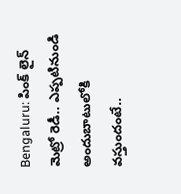Bengaluru: పింక్ లైన్ మెట్రో రెడీ.. ఎప్పటినుండి అందుబాటులోకి వస్తుందంటే..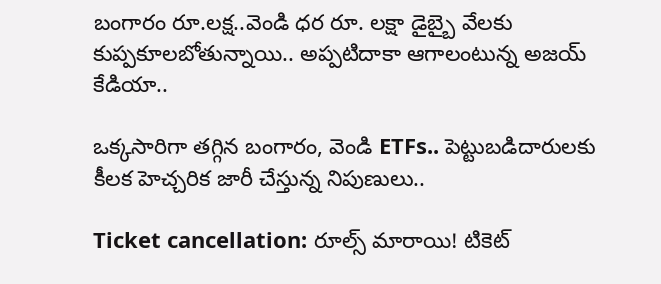బంగారం రూ.లక్ష..వెండి ధర రూ. లక్షా డైబ్బై వేలకు కుప్పకూలబోతున్నాయి.. అప్పటిదాకా ఆగాలంటున్న అజయ్ కేడియా..

ఒక్కసారిగా తగ్గిన బంగారం, వెండి ETFs.. పెట్టుబడిదారులకు కీలక హెచ్చరిక జారీ చేస్తున్న నిపుణులు..

Ticket cancellation: రూల్స్ మారాయి! టికెట్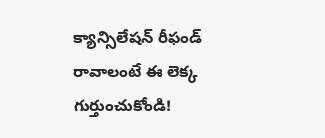క్యాన్సిలేషన్ రీఫండ్ రావాలంటే ఈ లెక్క గుర్తుంచుకోండి!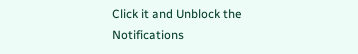Click it and Unblock the Notifications